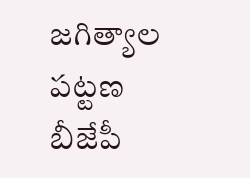జగిత్యాల పట్టణ బీజేపీ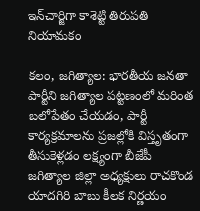ఇన్‌చార్జిగా కాశెట్టి తిరుపతి నియామకం

కలం, జగిత్యాల: భారతీయ జనతా పార్టీని జగిత్యాల పట్టణంలో మరింత బలోపేతం చేయడం, పార్టీ కార్యక్రమాలను ప్రజల్లోకి విస్తృతంగా తీసుకెళ్లడం లక్ష్యంగా బీజేపీ జగిత్యాల జిల్లా అధ్యక్షులు రాచకొండ యాదగిరి బాబు కీలక నిర్ణయం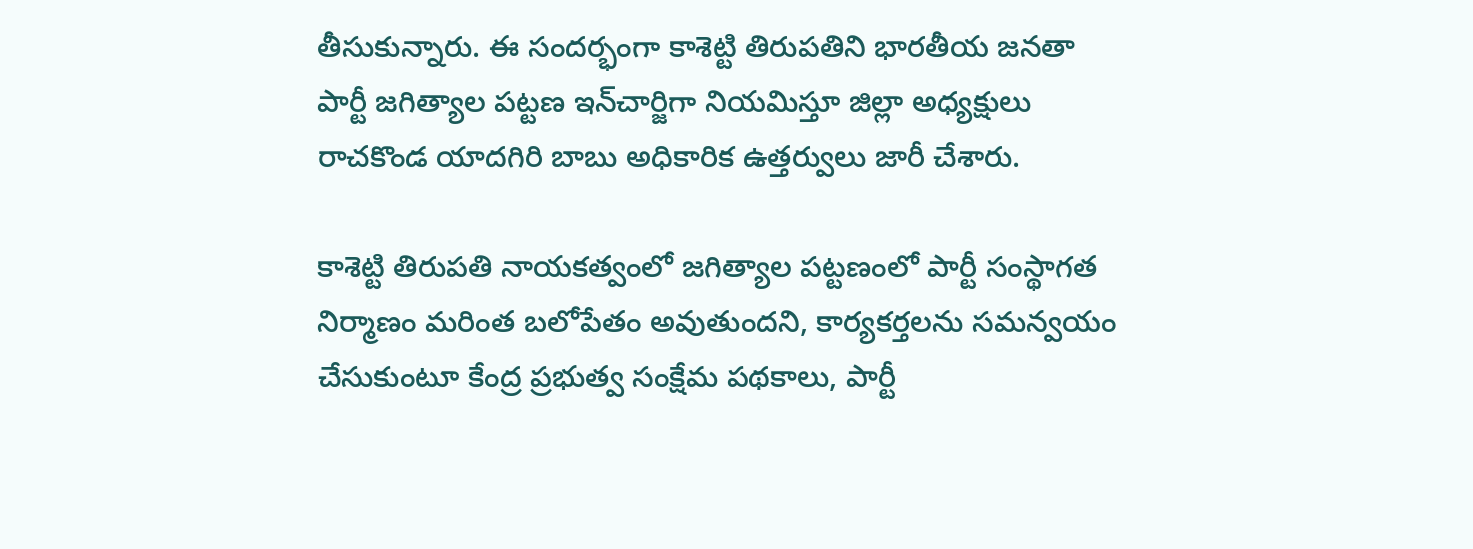తీసుకున్నారు. ఈ సందర్భంగా కాశెట్టి తిరుపతిని భారతీయ జనతా పార్టీ జగిత్యాల పట్టణ ఇన్‌చార్జిగా నియమిస్తూ జిల్లా అధ్యక్షులు రాచకొండ యాదగిరి బాబు అధికారిక ఉత్తర్వులు జారీ చేశారు.

కాశెట్టి తిరుపతి నాయకత్వంలో జగిత్యాల పట్టణంలో పార్టీ సంస్థాగత నిర్మాణం మరింత బలోపేతం అవుతుందని, కార్యకర్తలను సమన్వయం చేసుకుంటూ కేంద్ర ప్రభుత్వ సంక్షేమ పథకాలు, పార్టీ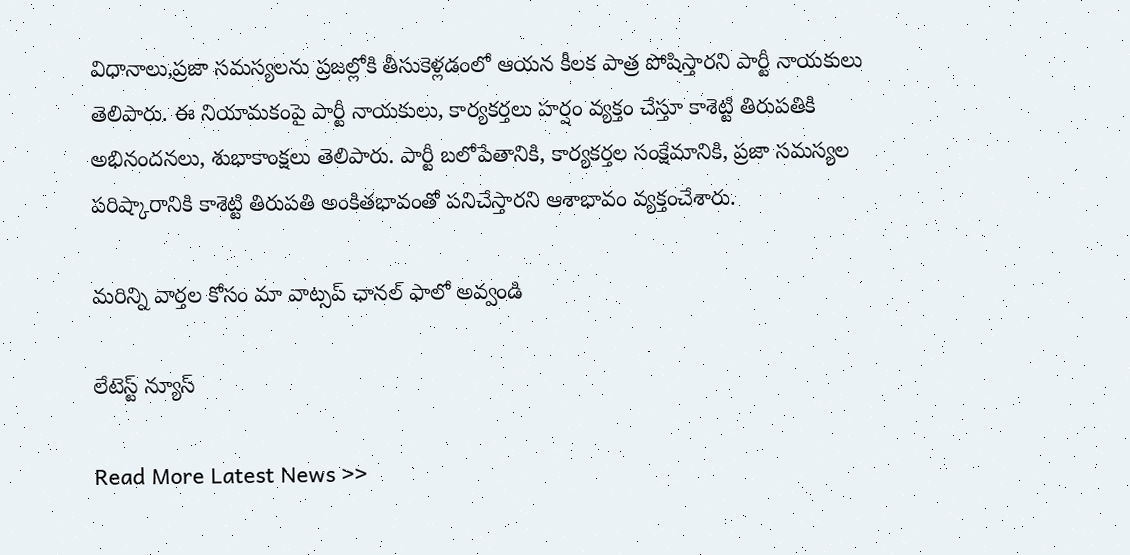విధానాలు,ప్రజా సమస్యలను ప్రజల్లోకి తీసుకెళ్లడంలో ఆయన కీలక పాత్ర పోషిస్తారని పార్టీ నాయకులు తెలిపారు. ఈ నియామకంపై పార్టీ నాయకులు, కార్యకర్తలు హర్షం వ్యక్తం చేస్తూ కాశెట్టి తిరుపతికి అభినందనలు, శుభాకాంక్షలు తెలిపారు. పార్టీ బలోపేతానికి, కార్యకర్తల సంక్షేమానికి, ప్రజా సమస్యల పరిష్కారానికి కాశెట్టి తిరుపతి అంకితభావంతో పనిచేస్తారని ఆశాభావం వ్యక్తంచేశారు.

మ‌రిన్ని వార్త‌ల కోసం మా వాట్స‌ప్ ఛాన‌ల్ ఫాలో అవ్వండి

లేటెస్ట్ న్యూస్‌

Read More Latest News >>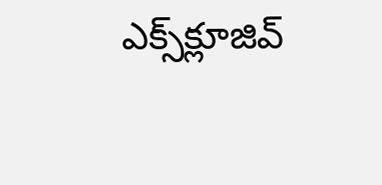ఎక్స్‌క్లూజివ్‌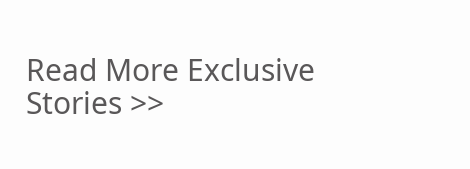Read More Exclusive Stories >>